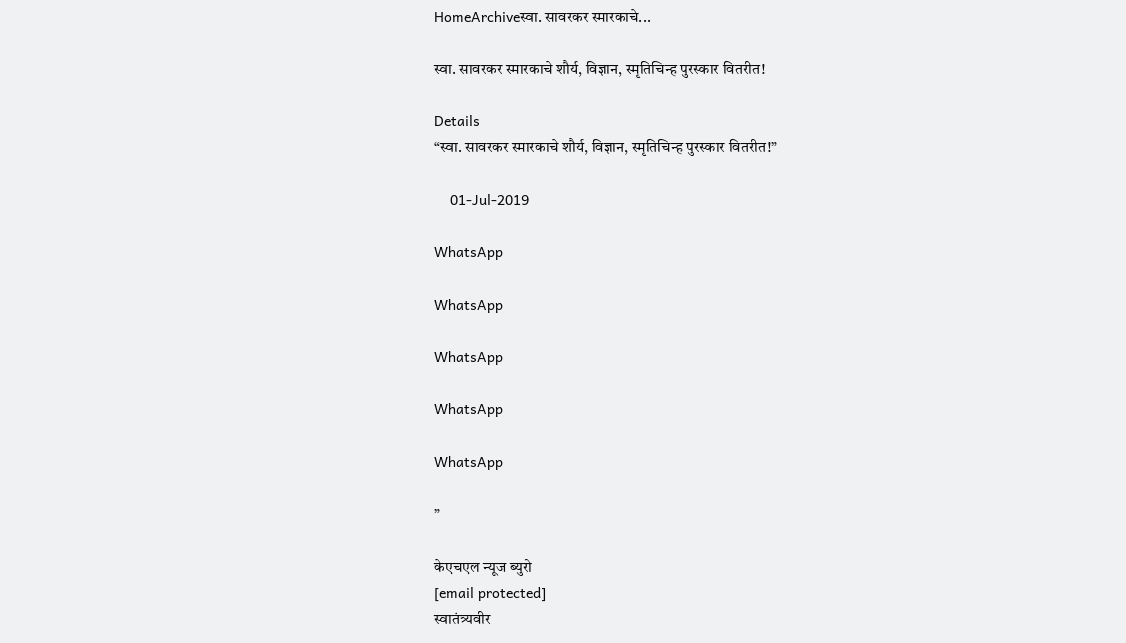HomeArchiveस्वा. सावरकर स्मारकाचे...

स्वा. सावरकर स्मारकाचे शौर्य, विज्ञान, स्मृतिचिन्ह पुरस्कार वितरीत!

Details
“स्वा. सावरकर स्मारकाचे शौर्य, विज्ञान, स्मृतिचिन्ह पुरस्कार वितरीत!”

    01-Jul-2019

WhatsApp

WhatsApp

WhatsApp

WhatsApp

WhatsApp

”

केएचएल न्यूज ब्युरो
[email protected]
स्वातंत्र्यवीर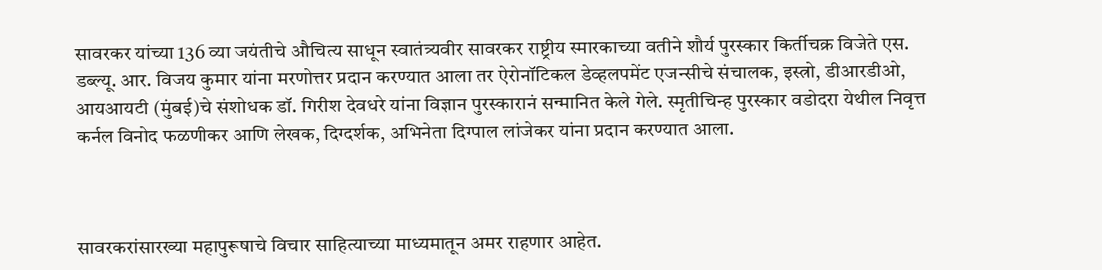सावरकर यांच्या 136 व्या जयंतीचे औचित्य साधून स्वातंत्र्यवीर सावरकर राष्ट्रीय स्मारकाच्या वतीने शौर्य पुरस्कार किर्तीचक्र विजेते एस. डब्ल्यू. आर. विजय कुमार यांना मरणोत्तर प्रदान करण्यात आला तर ऐरोनॉटिकल डेव्हलपमेंट एजन्सीचे संचालक, इस्त्रो, डीआरडीओ, आयआयटी (मुंबई)चे संशोधक डॉ. गिरीश देवधरे यांना विज्ञान पुरस्कारानं सन्मानित केले गेले. स्मृतीचिन्ह पुरस्कार वडोदरा येथील निवृत्त कर्नल विनोद फळणीकर आणि लेखक, दिग्दर्शक, अभिनेता दिग्पाल लांजेकर यांना प्रदान करण्यात आला.



सावरकरांसारख्या महापुरूषाचे विचार साहित्याच्या माध्यमातून अमर राहणार आहेत.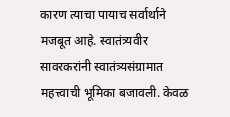कारण त्याचा पायाच सर्वार्थाने मजबूत आहे. स्वातंत्र्यवीर सावरकरांनी स्वातंत्र्यसंग्रामात महत्त्वाची भूमिका बजावली. केवळ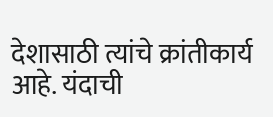देशासाठी त्यांचे क्रांतीकार्य आहे. यंदाची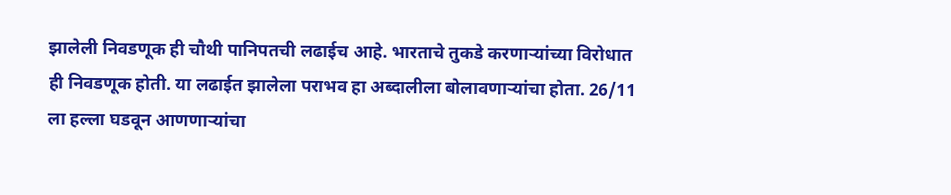झालेली निवडणूक ही चौथी पानिपतची लढाईच आहे. भारताचे तुकडे करणाऱ्यांच्या विरोधात ही निवडणूक होती. या लढाईत झालेला पराभव हा अब्दालीला बोलावणाऱ्यांचा होता. 26/11 ला हल्ला घडवून आणणाऱ्यांचा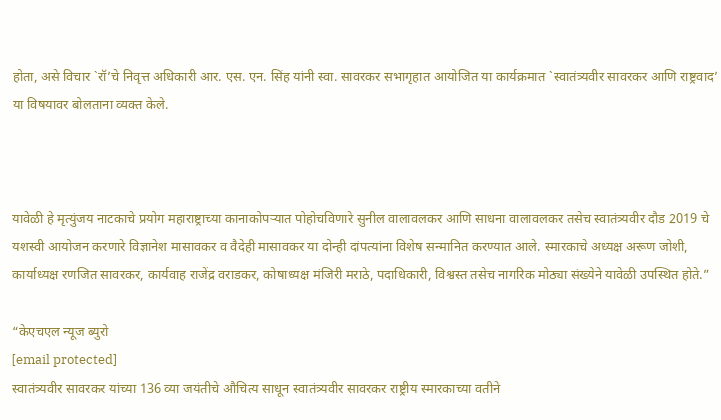होता, असे विचार `रॉ’चे निवृत्त अधिकारी आर. एस. एन. सिंह यांनी स्वा. सावरकर सभागृहात आयोजित या कार्यक्रमात `स्वातंत्र्यवीर सावरकर आणि राष्ट्रवाद’ या विषयावर बोलताना व्यक्त केले.



यावेळी हे मृत्युंजय नाटकाचे प्रयोग महाराष्ट्राच्या कानाकोपऱ्यात पोहोचविणारे सुनील वालावलकर आणि साधना वालावलकर तसेच स्वातंत्र्यवीर दौड 2019 चे यशस्वी आयोजन करणारे विज्ञानेश मासावकर व वैदेही मासावकर या दोन्ही दांपत्यांना विशेष सन्मानित करण्यात आले. स्मारकाचे अध्यक्ष अरूण जोशी, कार्याध्यक्ष रणजित सावरकर, कार्यवाह राजेंद्र वराडकर, कोषाध्यक्ष मंजिरी मराठे, पदाधिकारी, विश्वस्त तसेच नागरिक मोठ्या संख्येने यावेळी उपस्थित होते.”

“केएचएल न्यूज ब्युरो
[email protected]
स्वातंत्र्यवीर सावरकर यांच्या 136 व्या जयंतीचे औचित्य साधून स्वातंत्र्यवीर सावरकर राष्ट्रीय स्मारकाच्या वतीने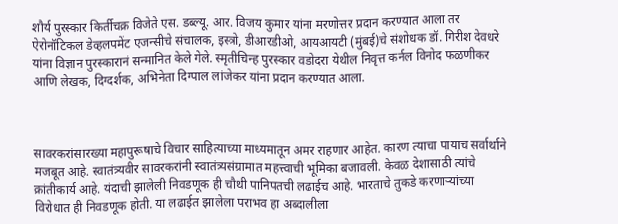शौर्य पुरस्कार किर्तीचक्र विजेते एस. डब्ल्यू. आर. विजय कुमार यांना मरणोत्तर प्रदान करण्यात आला तर ऐरोनॉटिकल डेव्हलपमेंट एजन्सीचे संचालक, इस्त्रो, डीआरडीओ, आयआयटी (मुंबई)चे संशोधक डॉ. गिरीश देवधरे यांना विज्ञान पुरस्कारानं सन्मानित केले गेले. स्मृतीचिन्ह पुरस्कार वडोदरा येथील निवृत्त कर्नल विनोद फळणीकर आणि लेखक, दिग्दर्शक, अभिनेता दिग्पाल लांजेकर यांना प्रदान करण्यात आला.



सावरकरांसारख्या महापुरूषाचे विचार साहित्याच्या माध्यमातून अमर राहणार आहेत. कारण त्याचा पायाच सर्वार्थाने मजबूत आहे. स्वातंत्र्यवीर सावरकरांनी स्वातंत्र्यसंग्रामात महत्त्वाची भूमिका बजावली. केवळ देशासाठी त्यांचे क्रांतीकार्य आहे. यंदाची झालेली निवडणूक ही चौथी पानिपतची लढाईच आहे. भारताचे तुकडे करणाऱ्यांच्या विरोधात ही निवडणूक होती. या लढाईत झालेला पराभव हा अब्दालीला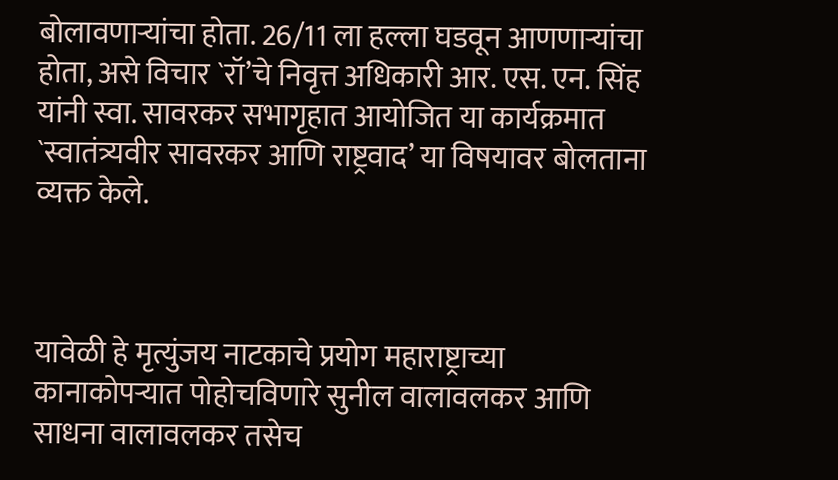बोलावणाऱ्यांचा होता. 26/11 ला हल्ला घडवून आणणाऱ्यांचा होता, असे विचार `रॉ’चे निवृत्त अधिकारी आर. एस. एन. सिंह यांनी स्वा. सावरकर सभागृहात आयोजित या कार्यक्रमात `स्वातंत्र्यवीर सावरकर आणि राष्ट्रवाद’ या विषयावर बोलताना व्यक्त केले.



यावेळी हे मृत्युंजय नाटकाचे प्रयोग महाराष्ट्राच्या कानाकोपऱ्यात पोहोचविणारे सुनील वालावलकर आणि साधना वालावलकर तसेच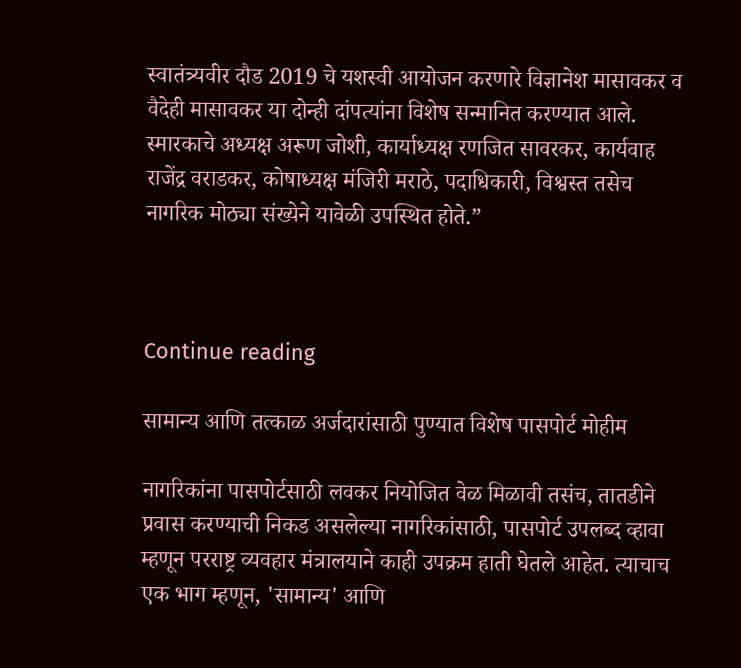स्वातंत्र्यवीर दौड 2019 चे यशस्वी आयोजन करणारे विज्ञानेश मासावकर व वैदेही मासावकर या दोन्ही दांपत्यांना विशेष सन्मानित करण्यात आले. स्मारकाचे अध्यक्ष अरूण जोशी, कार्याध्यक्ष रणजित सावरकर, कार्यवाह राजेंद्र वराडकर, कोषाध्यक्ष मंजिरी मराठे, पदाधिकारी, विश्वस्त तसेच नागरिक मोठ्या संख्येने यावेळी उपस्थित होते.”



Continue reading

सामान्य आणि तत्काळ अर्जदारांसाठी पुण्यात विशेष पासपोर्ट मोहीम

नागरिकांना पासपोर्टसाठी लवकर नियोजित वेळ मिळावी तसंच, तातडीने  प्रवास करण्याची निकड असलेल्या नागरिकांसाठी, पासपोर्ट उपलब्द व्हावा म्हणून परराष्ट्र व्यवहार मंत्रालयाने काही उपक्रम हाती घेतले आहेत. त्याचाच एक भाग म्हणून, 'सामान्य' आणि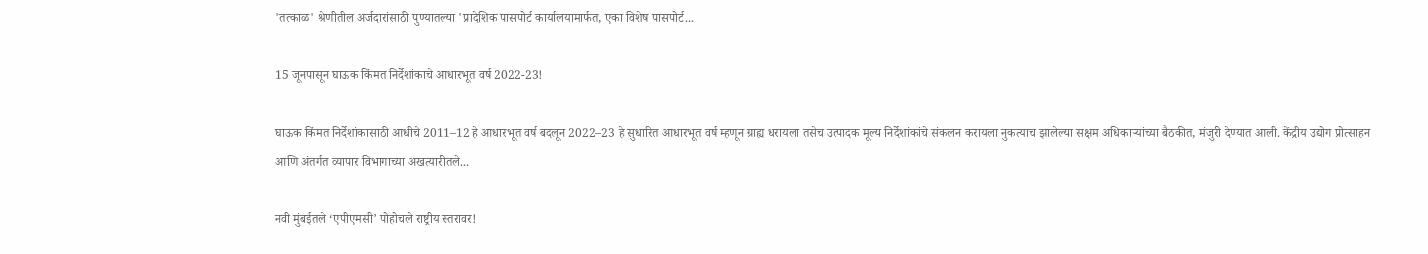'तत्काळ' श्रेणीतील अर्जदारांसाठी पुण्यातल्या 'प्रादेशिक पासपोर्ट कार्यालयामार्फत, एका विशेष पासपोर्ट...

15 जूनपासून घाऊक किंमत निर्देशांकाचे आधारभूत वर्ष 2022-23!

घाऊक किंमत निर्देशांकासाठी आधीचे 2011–12 हे आधारभूत वर्ष बदलून 2022–23 हे सुधारित आधारभूत वर्ष म्हणून ग्राह्य धरायला तसेच उत्पादक मूल्य निर्देशांकांचे संकलन करायला नुकत्याच झालेल्या सक्षम अधिकाऱ्यांच्या बैठकीत, मंजुरी देण्यात आली. केंद्रीय उद्योग प्रोत्साहन आणि अंतर्गत व्यापार विभागाच्या अखत्यारीतले...

नवी मुंबईतले ‘एपीएमसी’ पोहोचले राष्ट्रीय स्तरावर!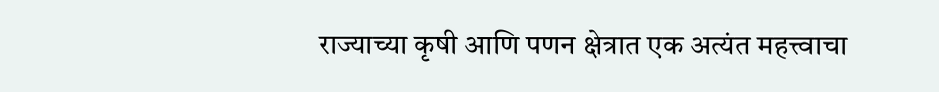राज्याच्या कृषी आणि पणन क्षेत्रात एक अत्यंत महत्त्वाचा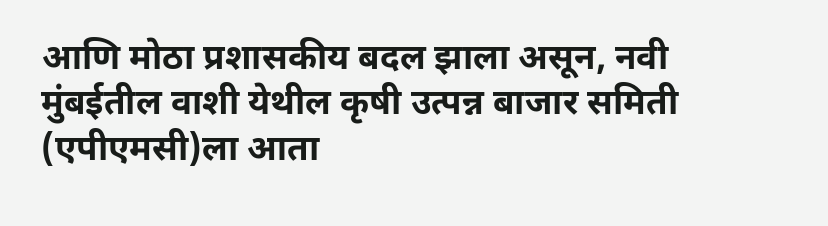आणि मोठा प्रशासकीय बदल झाला असून, नवी मुंबईतील वाशी येथील कृषी उत्पन्न बाजार समिती (एपीएमसी)ला आता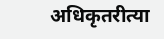अधिकृतरीत्या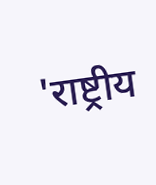'राष्ट्रीय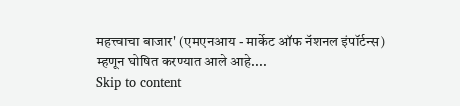महत्त्वाचा बाजार' (एमएनआय - मार्केट ऑफ नॅशनल इंपॉर्टन्स) म्हणून घोषित करण्यात आले आहे....
Skip to content